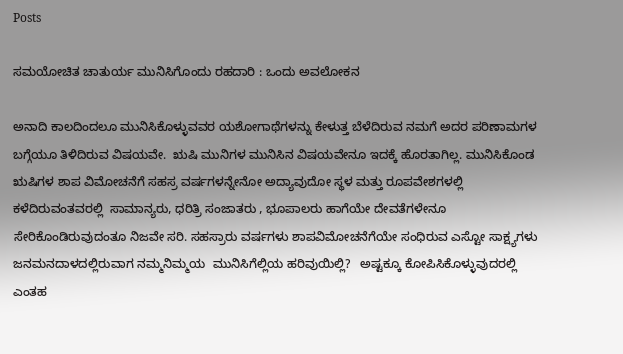Posts

ಸಮಯೋಚಿತ ಚಾತುರ್ಯ ಮುನಿಸಿಗೊಂದು ರಹದಾರಿ : ಒಂದು ಅವಲೋಕನ

ಅನಾದಿ ಕಾಲದಿಂದಲೂ ಮುನಿಸಿಕೊಳ್ಳುವವರ ಯಶೋಗಾಥೆಗಳನ್ನು ಕೇಳುತ್ತ ಬೆಳೆದಿರುವ ನಮಗೆ ಅದರ ಪರಿಣಾಮಗಳ ಬಗ್ಗೆಯೂ ತಿಳಿದಿರುವ ವಿಷಯವೇ.  ಋಷಿ ಮುನಿಗಳ ಮುನಿಸಿನ ವಿಷಯವೇನೂ ಇದಕ್ಕೆ ಹೊರತಾಗಿಲ್ಲ. ಮುನಿಸಿಕೊಂಡ ಋಷಿಗಳ ಶಾಪ ವಿಮೋಚನೆಗೆ ಸಹಸ್ರ ವರ್ಷಗಳನ್ನೇನೋ ಅದ್ಯಾವುದೋ ಸ್ಥಳ ಮತ್ತು ರೂಪವೇಶಗಳಲ್ಲಿ ಕಳೆದಿರುವಂತವರಲ್ಲಿ  ಸಾಮಾನ್ಯರು, ಧರಿತ್ರಿ ಸಂಜಾತರು , ಭೂಪಾಲರು ಹಾಗೆಯೇ ದೇವತೆಗಳೇನೂ ಸೇರಿಕೊಂಡಿರುವುದಂತೂ ನಿಜವೇ ಸರಿ. ಸಹಸ್ರಾರು ವರ್ಷಗಳು ಶಾಪವಿಮೋಚನೆಗೆಯೇ ಸಂಧಿರುವ ಎಸ್ಟೋ ಸಾಕ್ಷ್ಯಗಳು ಜನಮನದಾಳದಲ್ಲಿರುವಾಗ ನಮ್ಮನಿಮ್ಮಯ  ಮುನಿಸಿಗೆಲ್ಲಿಯ ಹರಿವುಯಿಲ್ಲಿ?   ಅಷ್ಟಕ್ಕೂ ಕೋಪಿಸಿಕೊಳ್ಳುವುದರಲ್ಲಿ ಎಂತಹ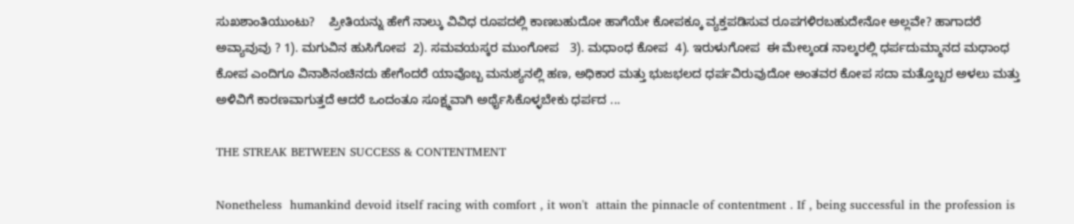ಸುಖಶಾಂತಿಯುಂಟು?    ಪ್ರೀತಿಯನ್ನು ಹೇಗೆ ನಾಲ್ಕು ವಿವಿಧ ರೂಪದಲ್ಲಿ ಕಾಣಬಹುದೋ ಹಾಗೆಯೇ ಕೋಪಕ್ಕೂ ವ್ಯಕ್ತಪಡಿಸುವ ರೂಪಗಳಿರಬಹುದೇನೋ ಅಲ್ಲವೇ? ಹಾಗಾದರೆ ಅವ್ಯಾವುವು ? 1). ಮಗುವಿನ ಹುಸಿಗೋಪ  2). ಸಮವಯಸ್ಕರ ಮುಂಗೋಪ   3). ಮಧಾಂಧ ಕೋಪ  4). ಇರುಳುಗೋಪ  ಈ ಮೇಲ್ಕಂಡ ನಾಲ್ಕರಲ್ಲಿ ಧರ್ಪದುಮ್ಮಾನದ ಮಧಾಂಧ ಕೋಪ ಎಂದಿಗೂ ವಿನಾಶಿನಂಚಿನದು ಹೇಗೆಂದರೆ ಯಾವೊಬ್ಬ ಮನುಶ್ಯನಲ್ಲಿ ಹಣ, ಅಧಿಕಾರ ಮತ್ತು ಭುಜಭಲದ ಧರ್ಪವಿರುವುದೋ ಅಂತವರ ಕೋಪ ಸದಾ ಮತ್ತೊಬ್ಬರ ಅಳಲು ಮತ್ತು ಅಳಿವಿಗೆ ಕಾರಣವಾಗುತ್ತದೆ ಆದರೆ ಒಂದಂತೂ ಸೂಕ್ಷ್ಮವಾಗಿ ಅರ್ಥೈಸಿಕೊಳ್ಳಬೇಕು ಧರ್ಪದ ...

THE STREAK BETWEEN SUCCESS & CONTENTMENT

Nonetheless  humankind devoid itself racing with comfort , it won't  attain the pinnacle of contentment . If , being successful in the profession is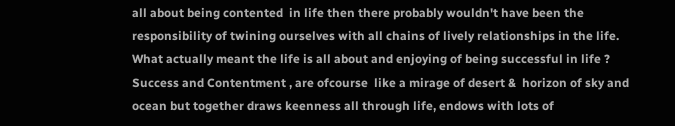all about being contented  in life then there probably wouldn't have been the responsibility of twining ourselves with all chains of lively relationships in the life.     What actually meant the life is all about and enjoying of being successful in life ?    Success and Contentment , are ofcourse  like a mirage of desert &  horizon of sky and ocean but together draws keenness all through life, endows with lots of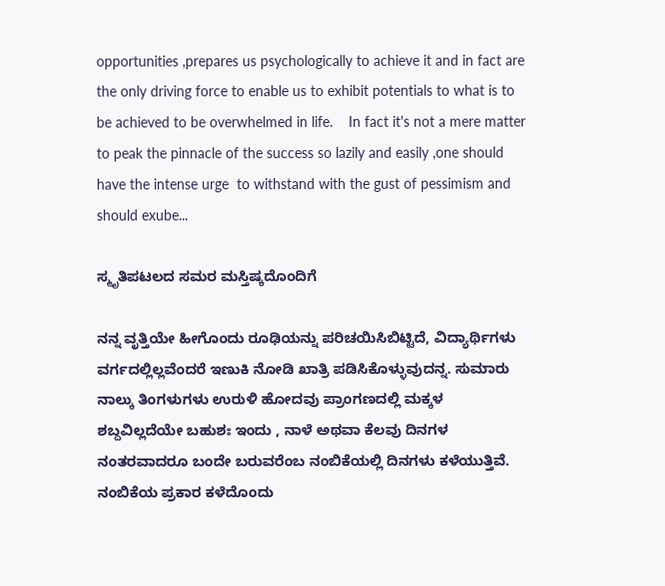opportunities ,prepares us psychologically to achieve it and in fact are the only driving force to enable us to exhibit potentials to what is to be achieved to be overwhelmed in life.    In fact it's not a mere matter to peak the pinnacle of the success so lazily and easily ,one should have the intense urge  to withstand with the gust of pessimism and should exube...

ಸ್ಮೃತಿಪಟಲದ ಸಮರ ಮಸ್ತಿಷ್ಕದೊಂದಿಗೆ

ನನ್ನ ವೃತ್ತಿಯೇ ಹೀಗೊಂದು ರೂಢಿಯನ್ನು ಪರಿಚಯಿಸಿಬಿಟ್ಟಿದೆ, ವಿದ್ಯಾರ್ಥಿಗಳು ವರ್ಗದಲ್ಲಿಲ್ಲವೆಂದರೆ ಇಣುಕಿ ನೋಡಿ ಖಾತ್ರಿ ಪಡಿಸಿಕೊಳ್ಳುವುದನ್ನ. ಸುಮಾರು ನಾಲ್ಕು ತಿಂಗಳುಗಳು ಉರುಳಿ ಹೋದವು ಪ್ರಾಂಗಣದಲ್ಲಿ ಮಕ್ಕಳ ಶಬ್ದವಿಲ್ಲದೆಯೇ ಬಹುಶಃ ಇಂದು , ನಾಳೆ ಅಥವಾ ಕೆಲವು ದಿನಗಳ ನಂತರವಾದರೂ ಬಂದೇ ಬರುವರೆಂಬ ನಂಬಿಕೆಯಲ್ಲಿ ದಿನಗಳು ಕಳೆಯುತ್ತಿವೆ.   ನಂಬಿಕೆಯ ಪ್ರಕಾರ ಕಳೆದೊಂದು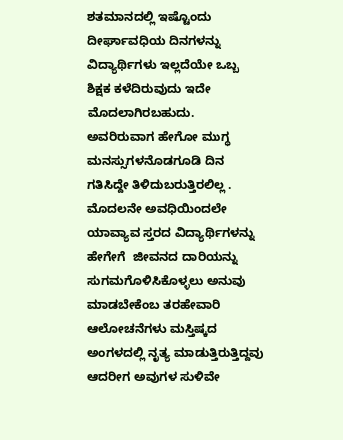ಶತಮಾನದಲ್ಲಿ ಇಷ್ಟೊಂದು ದೀರ್ಘಾವಧಿಯ ದಿನಗಳನ್ನು ವಿದ್ಯಾರ್ಥಿಗಳು ಇಲ್ಲದೆಯೇ ಒಬ್ಬ ಶಿಕ್ಷಕ ಕಳೆದಿರುವುದು ಇದೇ ಮೊದಲಾಗಿರಬಹುದು. ಅವರಿರುವಾಗ ಹೇಗೋ ಮುಗ್ಧ ಮನಸ್ಸುಗಳನೊಡಗೂಡಿ ದಿನ ಗತಿಸಿದ್ದೇ ತಿಳಿದುಬರುತ್ತಿರಲಿಲ್ಲ . ಮೊದಲನೇ ಅವಧಿಯಿಂದಲೇ ಯಾವ್ಯಾವ ಸ್ತರದ ವಿದ್ಯಾರ್ಥಿಗಳನ್ನು ಹೇಗೇಗೆ  ಜೀವನದ ದಾರಿಯನ್ನು ಸುಗಮಗೊಳಿಸಿಕೊಳ್ಳಲು ಅನುವು ಮಾಡಬೇಕೆಂಬ ತರಹೇವಾರಿ ಆಲೋಚನೆಗಳು ಮಸ್ತಿಷ್ಕದ ಅಂಗಳದಲ್ಲಿ ನೃತ್ಯ ಮಾಡುತ್ತಿರುತ್ತಿದ್ದವು ಆದರೀಗ ಅವುಗಳ ಸುಳಿವೇ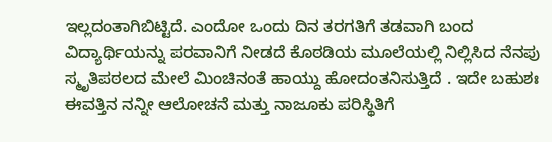ಇಲ್ಲದಂತಾಗಿಬಿಟ್ಟಿದೆ. ಎಂದೋ ಒಂದು ದಿನ ತರಗತಿಗೆ ತಡವಾಗಿ ಬಂದ ವಿದ್ಯಾರ್ಥಿಯನ್ನು ಪರವಾನಿಗೆ ನೀಡದೆ ಕೊಠಡಿಯ ಮೂಲೆಯಲ್ಲಿ ನಿಲ್ಲಿಸಿದ ನೆನಪು ಸ್ಮೃತಿಪಠಲದ ಮೇಲೆ ಮಿಂಚಿನಂತೆ ಹಾಯ್ದು ಹೋದಂತನಿಸುತ್ತಿದೆ . ಇದೇ ಬಹುಶಃ ಈವತ್ತಿನ ನನ್ನೀ ಆಲೋಚನೆ ಮತ್ತು ನಾಜೂಕು ಪರಿಸ್ಥಿತಿಗೆ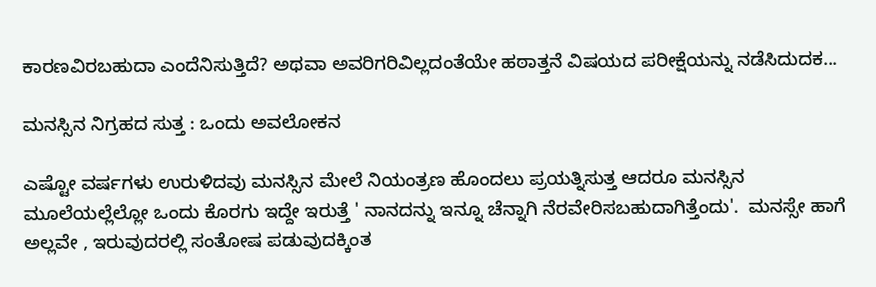ಕಾರಣವಿರಬಹುದಾ ಎಂದೆನಿಸುತ್ತಿದೆ? ಅಥವಾ ಅವರಿಗರಿವಿಲ್ಲದಂತೆಯೇ ಹಠಾತ್ತನೆ ವಿಷಯದ ಪರೀಕ್ಷೆಯನ್ನು ನಡೆಸಿದುದಕ...

ಮನಸ್ಸಿನ ನಿಗ್ರಹದ ಸುತ್ತ : ಒಂದು ಅವಲೋಕನ

ಎಷ್ಟೋ ವರ್ಷಗಳು ಉರುಳಿದವು ಮನಸ್ಸಿನ ಮೇಲೆ ನಿಯಂತ್ರಣ ಹೊಂದಲು ಪ್ರಯತ್ನಿಸುತ್ತ ಆದರೂ ಮನಸ್ಸಿನ ಮೂಲೆಯಲ್ಲೆಲ್ಲೋ ಒಂದು ಕೊರಗು ಇದ್ದೇ ಇರುತ್ತೆ ' ನಾನದನ್ನು ಇನ್ನೂ ಚೆನ್ನಾಗಿ ನೆರವೇರಿಸಬಹುದಾಗಿತ್ತೆಂದು'.  ಮನಸ್ಸೇ ಹಾಗೆ ಅಲ್ಲವೇ , ಇರುವುದರಲ್ಲಿ ಸಂತೋಷ ಪಡುವುದಕ್ಕಿಂತ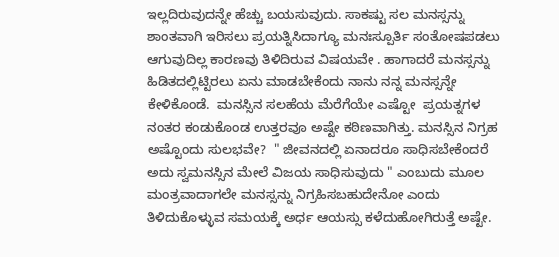ಇಲ್ಲದಿರುವುದನ್ನೇ ಹೆಚ್ಚು ಬಯಸುವುದು. ಸಾಕಷ್ಟು ಸಲ ಮನಸ್ಸನ್ನು ಶಾಂತವಾಗಿ ಇರಿಸಲು ಪ್ರಯತ್ನಿಸಿದಾಗ್ಯೂ ಮನಃಸ್ಪೂರ್ತಿ ಸಂತೋಷಪಡಲು ಆಗುವುದಿಲ್ಲ ಕಾರಣವು ತಿಳಿದಿರುವ ವಿಷಯವೇ . ಹಾಗಾದರೆ ಮನಸ್ಸನ್ನು ಹಿಡಿತದಲ್ಲಿಟ್ಟಿರಲು ಏನು ಮಾಡಬೇಕೆಂದು ನಾನು ನನ್ನ ಮನಸ್ಸನ್ನೇ ಕೇಳಿಕೊಂಡೆ.  ಮನಸ್ಸಿನ ಸಲಹೆಯ ಮೆರೆಗೆಯೇ ಎಷ್ಟೋ  ಪ್ರಯತ್ನಗಳ ನಂತರ ಕಂಡುಕೊಂಡ ಉತ್ತರವೂ ಅಷ್ಟೇ ಕಠಿಣವಾಗಿತ್ತು. ಮನಸ್ಸಿನ ನಿಗ್ರಹ ಅಷ್ಟೊಂದು ಸುಲಭವೇ?  " ಜೀವನದಲ್ಲಿ ಏನಾದರೂ ಸಾಧಿಸಬೇಕೆಂದರೆ ಅದು ಸ್ವಮನಸ್ಸಿನ ಮೇಲೆ ವಿಜಯ ಸಾಧಿಸುವುದು " ಎಂಬುದು ಮೂಲ ಮಂತ್ರವಾದಾಗಲೇ ಮನಸ್ಸನ್ನು ನಿಗ್ರಹಿಸಬಹುದೇನೋ ಎಂದು ತಿಳಿದುಕೊಳ್ಳುವ ಸಮಯಕ್ಕೆ ಅರ್ಧ ಆಯಸ್ಸು ಕಳೆದುಹೋಗಿರುತ್ತೆ ಅಷ್ಟೇ.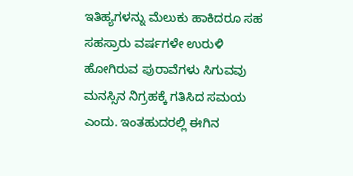ಇತಿಹ್ಯಗಳನ್ನು ಮೆಲುಕು ಹಾಕಿದರೂ ಸಹ ಸಹಸ್ರಾರು ವರ್ಷಗಳೇ ಉರುಳಿ ಹೋಗಿರುವ ಪುರಾವೆಗಳು ಸಿಗುವವು ಮನಸ್ಸಿನ ನಿಗ್ರಹಕ್ಕೆ ಗತಿಸಿದ ಸಮಯ ಎಂದು. ಇಂತಹುದರಲ್ಲಿ ಈಗಿನ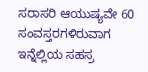ಸರಾಸರಿ ಆಯುಷ್ಯವೇ 60 ಸಂವಸ್ತರಗಳಿರುವಾಗ ಇನ್ನೆಲ್ಲಿಯ ಸಹಸ್ರ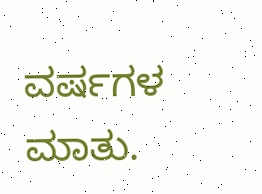ವರ್ಷಗಳ ಮಾತು.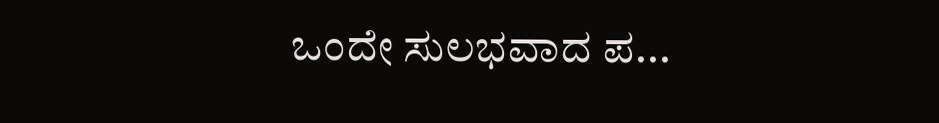ಒಂದೇ ಸುಲಭವಾದ ಪ...